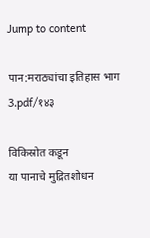Jump to content

पान:मराठ्यांचा इतिहास भाग 3.pdf/१४३

विकिस्रोत कडून
या पानाचे मुद्रितशोधन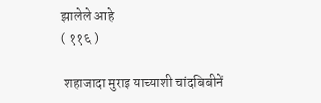झालेले आहे
( ११६ )

 शहाजादा मुराइ याच्याशी चांदबिबीनें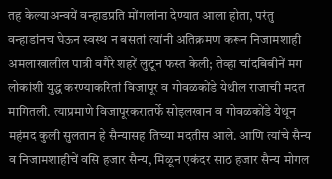तह केल्याअन्वयें वन्हाडप्रति मोंगलांना देण्यात आला होता, परंतु वन्हाडांनच घेऊन स्वस्थ न बसतां त्यांनी अतिक्रमण करून निजामशाही अमलाखालील पात्री वगैरे शहरें लुटून फस्त केली; तेव्हा चांदबिबीनें मग लोकांशी युद्ध करण्याकरितां विजापूर व गोवळकोंडे येथील राजाची मदत मागितली. त्याप्रमाणे विजापूरकरातर्फे सोइलखान व गोवळकोंडे येथून महंमद कुली सुलतान हे सैन्यासह तिच्या मदतीस आले. आणि त्यांचे सैन्य व निजामशाहीचें वसि हजार सैन्य, मिळून एकंदर साठ हजार सैन्य मोगल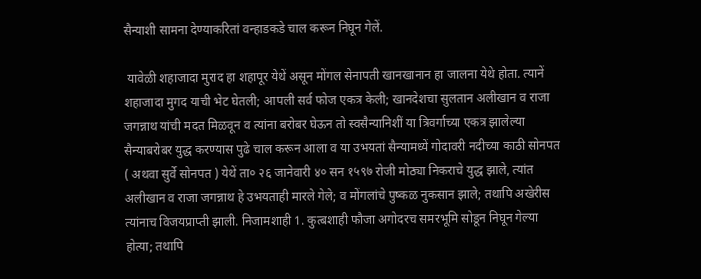सैन्याशी सामना देण्याकरितां वन्हाडकडे चाल करून निघून गेलें.

 यावेळी शहाजादा मुराद हा शहापूर येथें असून मोंगल सेनापती खानखानान हा जालना येथे होता. त्यानें शहाजादा मुगद याची भेट घेतली; आपली सर्व फोज एकत्र केली; खानदेशचा सुलतान अलीखान व राजा जगन्नाथ यांची मदत मिळवून व त्यांना बरोबर घेऊन तो स्वसैन्यानिशीं या त्रिवर्गाच्या एकत्र झालेल्या सैन्याबरोबर युद्ध करण्यास पुढे चाल करून आला व या उभयतां सैन्यामध्यें गोदावरी नदीच्या काठी सोनपत ( अथवा सुर्वे सोनपत ) येथें ता० २६ जानेवारी ४० सन १५९७ रोजी मोठ्या निकराचे युद्ध झाले, त्यांत अलीखान व राजा जगन्नाथ हे उभयताही मारले गेले; व मोंगलांचे पुष्कळ नुकसान झाले; तथापि अखेरीस त्यांनाच विजयप्राप्ती झाली. निजामशाही 1. कुत्बशाही फौजा अगोदरच समरभूमि सोडून निघून गेल्या होत्या; तथापि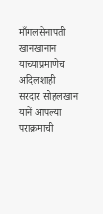माँगलसेनापती खानखानान याच्याप्रमाणेच अदिलशाही सरदार सोहलखान यानें आपल्या पराक्रमाची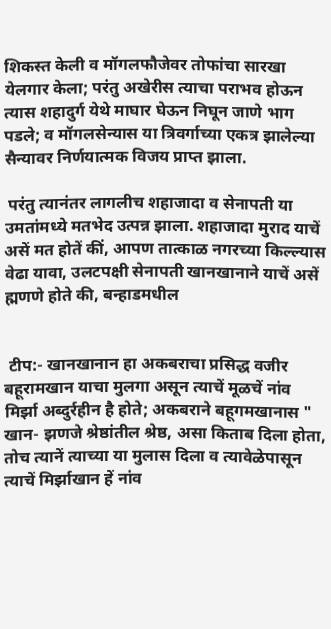शिकस्त केली व मॉगलफौजेवर तोफांचा सारखा येलगार केला; परंतु अखेरीस त्याचा पराभव होऊन त्यास शहादुर्ग येथे माघार घेऊन निघून जाणे भाग पडले; व मॉगलसेन्यास या त्रिवर्गाच्या एकत्र झालेल्या सैन्यावर निर्णयात्मक विजय प्राप्त झाला.

 परंतु त्यानंतर लागलीच शहाजादा व सेनापती या उमतांमध्ये मतभेद उत्पन्न झाला. शहाजादा मुराद याचें असें मत होतें कीं, आपण तात्काळ नगरच्या किल्ल्यास वेढा यावा, उलटपक्षी सेनापती खानखानाने याचें असें ह्मणणे होते की, बन्हाडमधील


 टीप:- खानखानान हा अकबराचा प्रसिद्ध वजीर बहूरामखान याचा मुलगा असून त्याचें मूळचें नांव मिर्झा अब्दुर्रहीन है होते; अकबराने बहूगमखानास " खान- झणजे श्रेष्ठांतील श्रेष्ठ, असा किताब दिला होता, तोच त्यानें त्याच्या या मुलास दिला व त्यावेळेपासून त्याचें मिर्झाखान हें नांव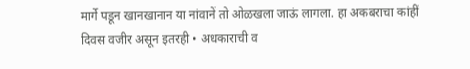मार्गे पडून खानखानान या नांवानें तो ओळखला जाऊं लागला. हा अकबराचा कांहीं दिवस वजीर असून इतरही • अधकाराची व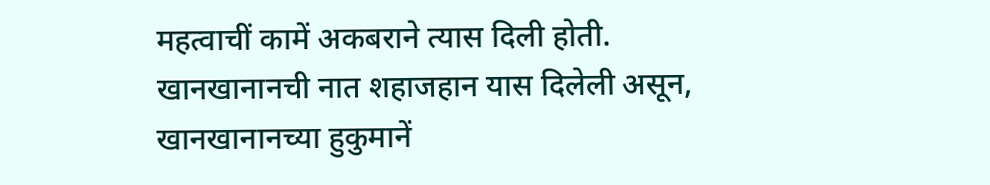महत्वाचीं कामें अकबराने त्यास दिली होती. खानखानानची नात शहाजहान यास दिलेली असून, खानखानानच्या हुकुमानें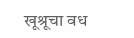खूश्रूचा वध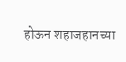होऊन शहाजहानच्या